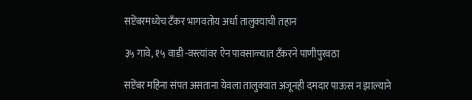सप्टेंबरमध्येच टँकर भागवतोय अर्धा तालुक्याची तहान

३५ गावे, १५ वाडी -वस्त्यांवर ऐन पावसाळ्यात टॅंकरने पाणीपुरवठा

सप्टेंबर महिना संपत असताना येवला तालुक्यात अजूनही दमदार पाऊस न झाल्याने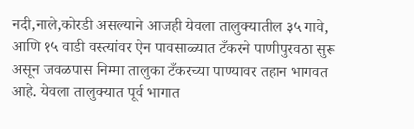नदी,नाले,कोरडी असल्याने आजही येवला तालुक्यातील ३५ गावे, आणि १५ वाडी वस्त्यांवर ऐन पावसाळ्यात टँकरने पाणीपुरवठा सुरू असून जवळपास निम्मा तालुका टँकरच्या पाण्यावर तहान भागवत आहे. येवला तालुक्यात पूर्व भागात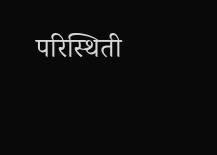परिस्थिती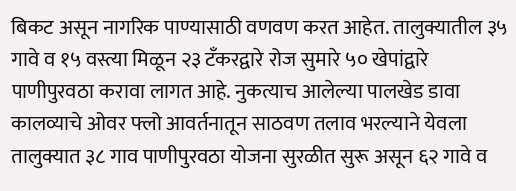बिकट असून नागरिक पाण्यासाठी वणवण करत आहेत. तालुक्यातील ३५ गावे व १५ वस्त्या मिळून २३ टँकरद्वारे रोज सुमारे ५० खेपांद्वारे पाणीपुरवठा करावा लागत आहे. नुकत्याच आलेल्या पालखेड डावा कालव्याचे ओवर फ्लो आवर्तनातून साठवण तलाव भरल्याने येवला तालुक्यात ३८ गाव पाणीपुरवठा योजना सुरळीत सुरू असून ६२ गावे व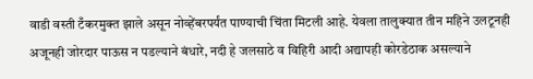वाडी वस्ती टँकरमुक्त झाले असून नोव्हेंबरपर्यंत पाण्याची चिंता मिटली आहे. येवला तालुक्यात तीन महिने उलटूनही अजूनही जोरदार पाऊस न पडल्याने बंधारे, नदी हे जलसाठे व विहिरी आदी अद्यापही कोरडेठाक असल्याने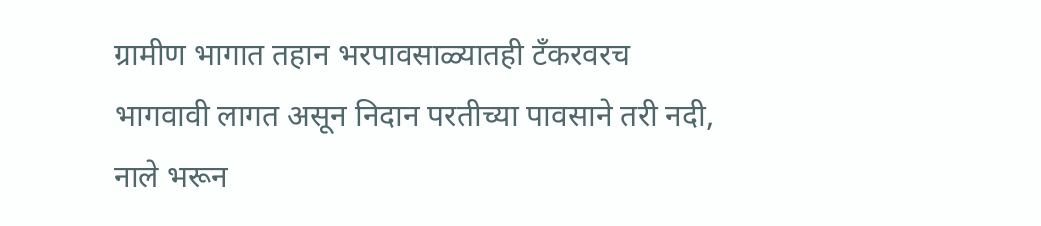ग्रामीण भागात तहान भरपावसाळ्यातही टँकरवरच भागवावी लागत असून निदान परतीच्या पावसाने तरी नदी, नाले भरून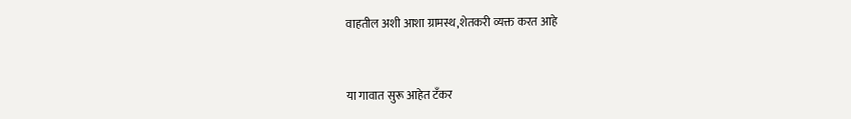वाहतील अशी आशा ग्रामस्थ,शेतकरी व्यक्त करत आहे


या गावात सुरू आहेत टँकर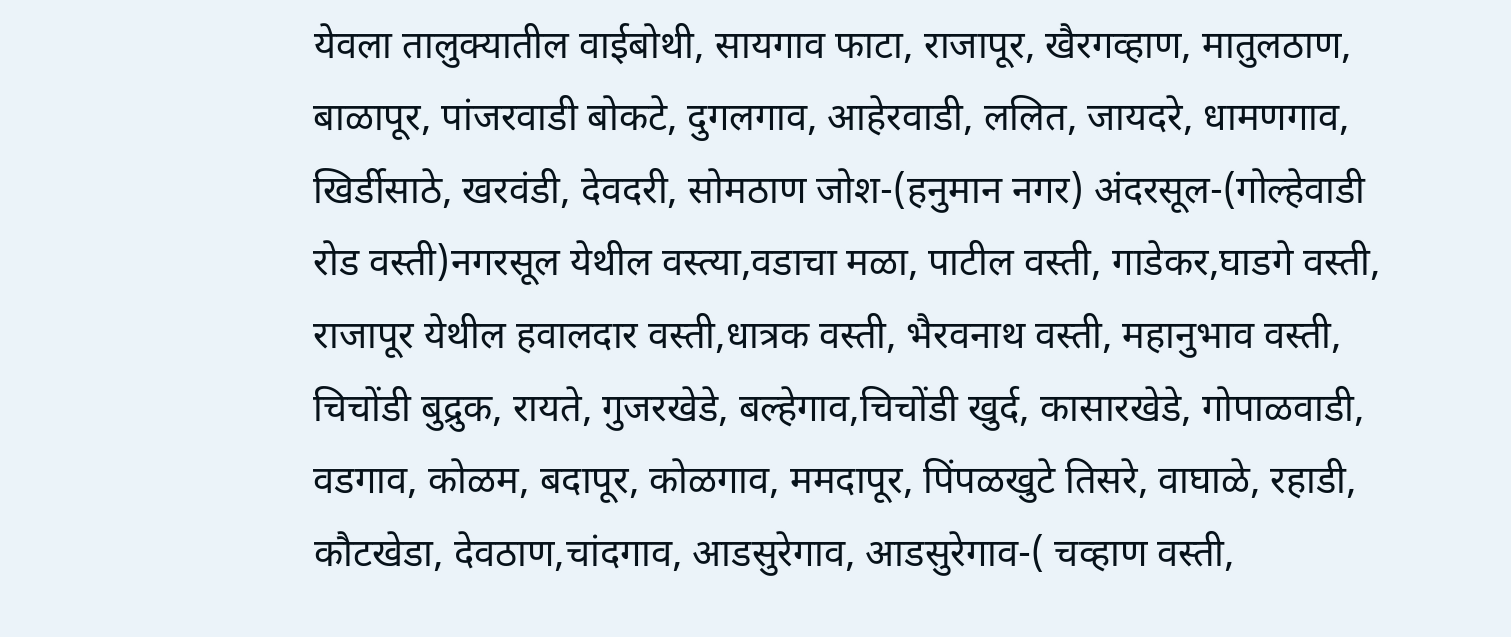येवला तालुक्यातील वाईबोथी, सायगाव फाटा, राजापूर, खैरगव्हाण, मातुलठाण, बाळापूर, पांजरवाडी बोकटे, दुगलगाव, आहेरवाडी, ललित, जायदरे, धामणगाव, खिर्डीसाठे, खरवंडी, देवदरी, सोमठाण जोश-(हनुमान नगर) अंदरसूल-(गोल्हेवाडी रोड वस्ती)नगरसूल येथील वस्त्या,वडाचा मळा, पाटील वस्ती, गाडेकर,घाडगे वस्ती, राजापूर येथील हवालदार वस्ती,धात्रक वस्ती, भैरवनाथ वस्ती, महानुभाव वस्ती, चिचोंडी बुद्रुक, रायते, गुजरखेडे, बल्हेगाव,चिचोंडी खुर्द, कासारखेडे, गोपाळवाडी, वडगाव, कोळम, बदापूर, कोळगाव, ममदापूर, पिंपळखुटे तिसरे, वाघाळे, रहाडी, कौटखेडा, देवठाण,चांदगाव, आडसुरेगाव, आडसुरेगाव-( चव्हाण वस्ती,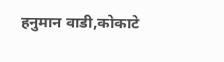हनुमान वाडी,कोकाटे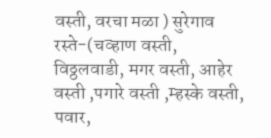वस्ती, वरचा मळा ) सुरेगाव रस्ते-(चव्हाण वस्ती, विठ्ठलवाडी, मगर वस्ती, आहेर वस्ती ,पगारे वस्ती ,म्हस्के वस्ती, पवार,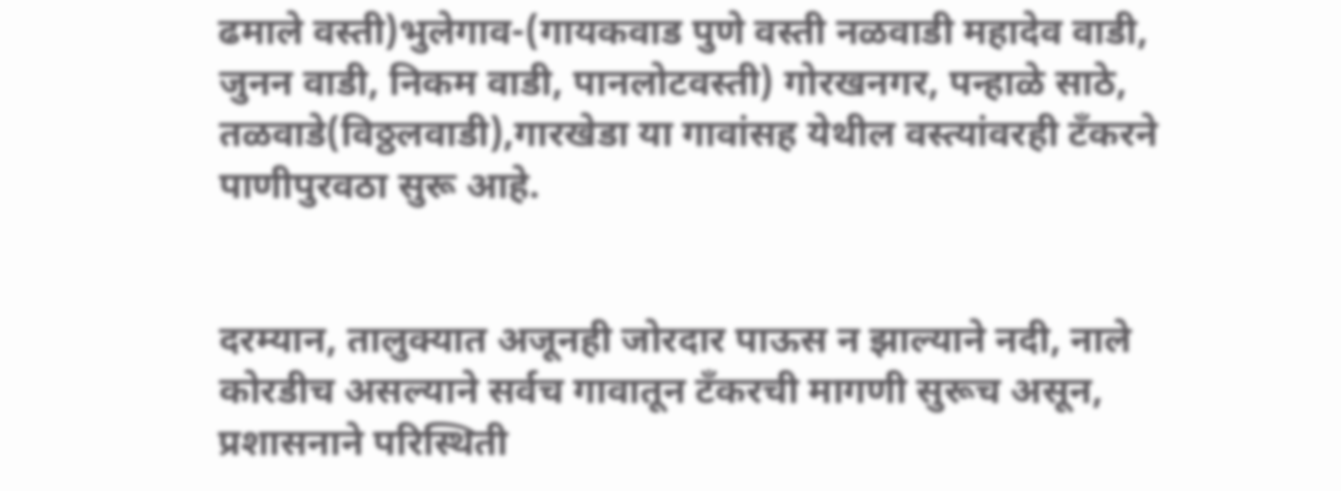ढमाले वस्ती)भुलेगाव-(गायकवाड पुणे वस्ती नळवाडी महादेव वाडी, जुनन वाडी, निकम वाडी, पानलोटवस्ती) गोरखनगर, पन्हाळे साठे, तळवाडे(विठ्ठलवाडी),गारखेडा या गावांसह येथील वस्त्यांवरही टँकरने पाणीपुरवठा सुरू आहे.


दरम्यान, तालुक्यात अजूनही जोरदार पाऊस न झाल्याने नदी, नाले कोरडीच असल्याने सर्वच गावातून टँकरची मागणी सुरूच असून, प्रशासनाने परिस्थिती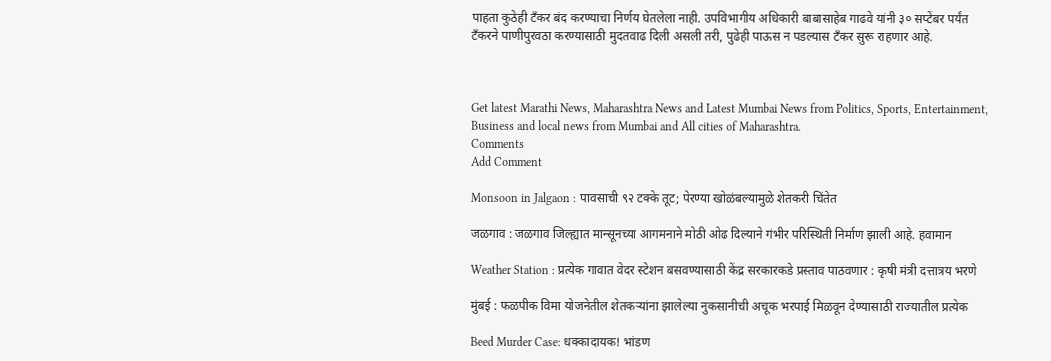पाहता कुठेही टँकर बंद करण्याचा निर्णय घेतलेला नाही. उपविभागीय अधिकारी बाबासाहेब गाढवे यांनी ३० सप्टेंबर पर्यंत टँकरने पाणीपुरवठा करण्यासाठी मुदतवाढ दिली असली तरी, पुढेही पाऊस न पडल्यास टँकर सुरू राहणार आहे.



Get latest Marathi News, Maharashtra News and Latest Mumbai News from Politics, Sports, Entertainment, Business and local news from Mumbai and All cities of Maharashtra.
Comments
Add Comment

Monsoon in Jalgaon : पावसाची ९२ टक्के तूट; पेरण्या खोळंबल्यामुळे शेतकरी चिंतेत

जळगाव : जळगाव जिल्ह्यात मान्सूनच्या आगमनाने मोठी ओढ दिल्याने गंभीर परिस्थिती निर्माण झाली आहे. हवामान

Weather Station : प्रत्येक गावात वेदर स्टेशन बसवण्यासाठी केंद्र सरकारकडे प्रस्ताव पाठवणार : कृषी मंत्री दत्तात्रय भरणे

मुंबई : फळपीक विमा योजनेतील शेतकऱ्यांना झालेल्या नुकसानीची अचूक भरपाई मिळवून देण्यासाठी राज्यातील प्रत्येक

Beed Murder Case: धक्कादायक! भांडण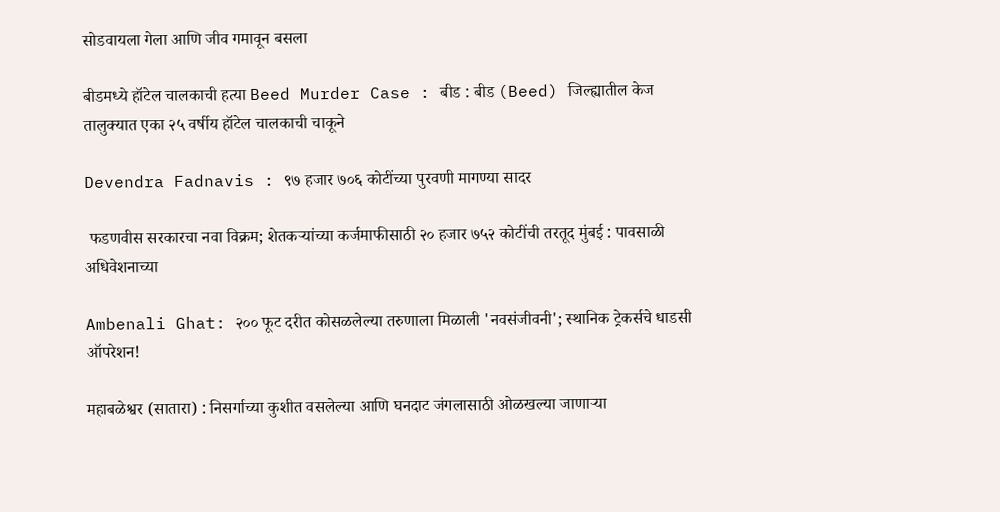सोडवायला गेला आणि जीव गमावून बसला

बीडमध्ये हॉटेल चालकाची हत्या Beed Murder Case : बीड : बीड (Beed) जिल्ह्यातील केज तालुक्यात एका २५ वर्षीय हॉटेल चालकाची चाकूने

Devendra Fadnavis : ९७ हजार ७०६ कोटींच्या पुरवणी मागण्या सादर

 फडणवीस सरकारचा नवा विक्रम; शेतकऱ्यांच्या कर्जमाफीसाठी २० हजार ७५२ कोटींची तरतूद मुंबई : पावसाळी अधिवेशनाच्या

Ambenali Ghat: २०० फूट दरीत कोसळलेल्या तरुणाला मिळाली 'नवसंजीवनी'; स्थानिक ट्रेकर्सचे धाडसी ऑपरेशन!

महाबळेश्वर (सातारा) : निसर्गाच्या कुशीत वसलेल्या आणि घनदाट जंगलासाठी ओळखल्या जाणाऱ्या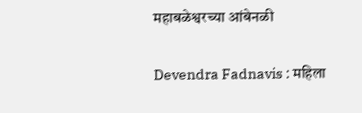महाबळेश्वरच्या आंबेनळी

Devendra Fadnavis : महिला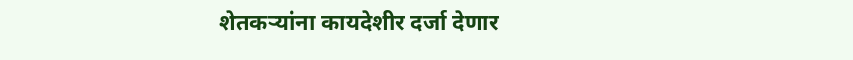शेतकऱ्यांना कायदेशीर दर्जा देणार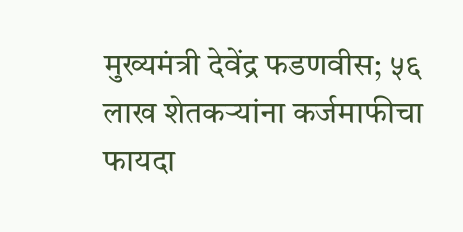मुख्यमंत्री देवेंद्र फडणवीस; ५६ लाख शेतकऱ्यांना कर्जमाफीचा फायदा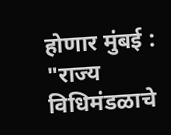होणार मुंबई : "राज्य विधिमंडळाचे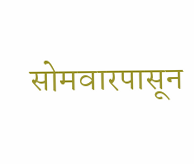सोमवारपासून